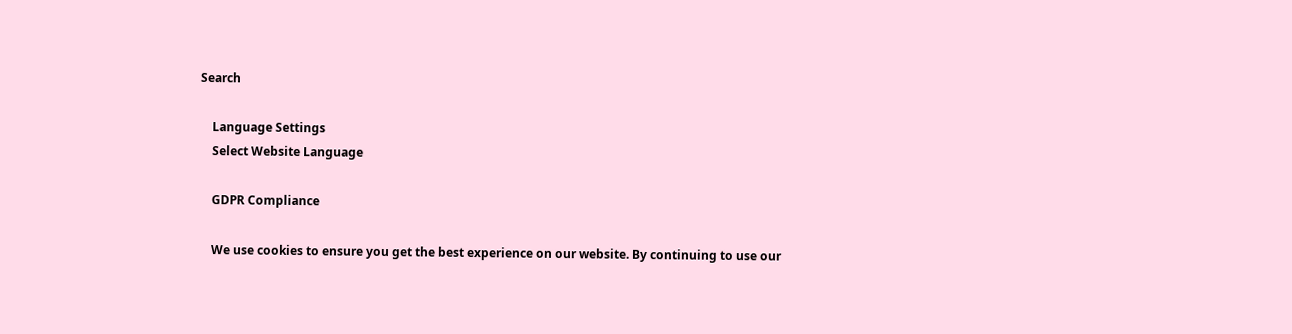Search

    Language Settings
    Select Website Language

    GDPR Compliance

    We use cookies to ensure you get the best experience on our website. By continuing to use our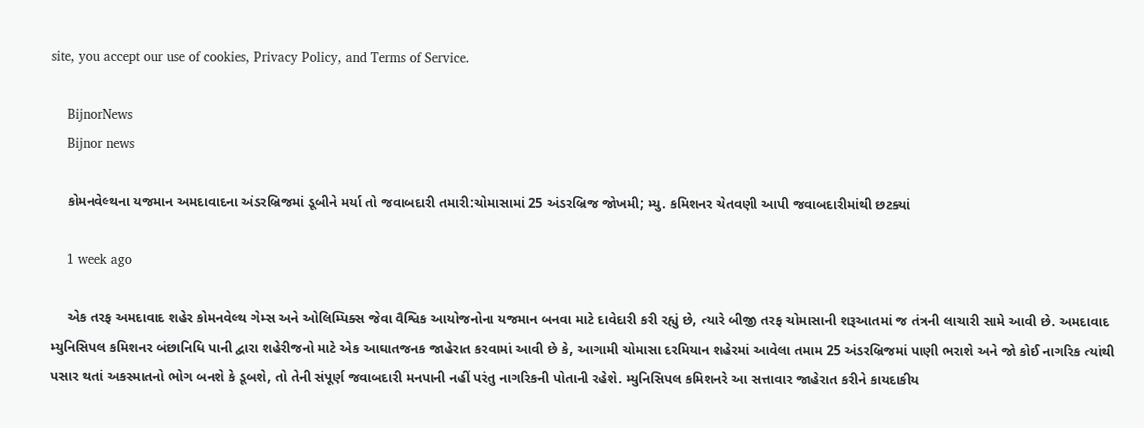site, you accept our use of cookies, Privacy Policy, and Terms of Service.

    BijnorNews
    Bijnor news

    કોમનવેલ્થના યજમાન અમદાવાદના અંડરબ્રિજમાં ડૂબીને મર્યા તો જવાબદારી તમારી:ચોમાસામાં 25 અંડરબ્રિજ જોખમી; મ્યુ. કમિશનર ચેતવણી આપી જવાબદારીમાંથી છટક્યાં

    1 week ago

    એક તરફ અમદાવાદ શહેર કોમનવેલ્થ ગેમ્સ અને ઓલિમ્પિક્સ જેવા વૈશ્વિક આયોજનોના યજમાન બનવા માટે દાવેદારી કરી રહ્યું છે, ત્યારે બીજી તરફ ચોમાસાની શરૂઆતમાં જ તંત્રની લાચારી સામે આવી છે. અમદાવાદ મ્યુનિસિપલ કમિશનર બંછાનિધિ પાની દ્વારા શહેરીજનો માટે એક આઘાતજનક જાહેરાત કરવામાં આવી છે કે, આગામી ચોમાસા દરમિયાન શહેરમાં આવેલા તમામ 25 અંડરબ્રિજમાં પાણી ભરાશે અને જો કોઈ નાગરિક ત્યાંથી પસાર થતાં અકસ્માતનો ભોગ બનશે કે ડૂબશે, તો તેની સંપૂર્ણ જવાબદારી મનપાની નહીં પરંતુ નાગરિકની પોતાની રહેશે. મ્યુનિસિપલ કમિશનરે આ સત્તાવાર જાહેરાત કરીને કાયદાકીય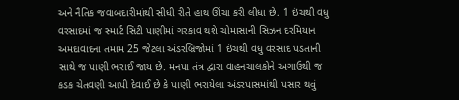અને નૈતિક જવાબદારીમાંથી સીધી રીતે હાથ ઊંચા કરી લીધા છે. 1 ઇંચથી વધુ વરસાદમાં જ સ્માર્ટ સિટી પાણીમાં ગરકાવ થશે ચોમાસાની સિઝન દરમિયાન અમદાવાદના તમામ 25 જેટલા અંડરબ્રિજોમાં 1 ઇંચથી વધુ વરસાદ પડતાની સાથે જ પાણી ભરાઈ જાય છે. મનપા તંત્ર દ્વારા વાહનચાલકોને અગાઉથી જ કડક ચેતવણી આપી દેવાઈ છે કે પાણી ભરાયેલા અંડરપાસમાંથી પસાર થવું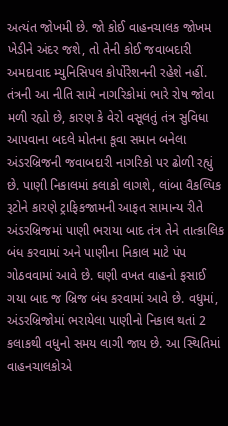અત્યંત જોખમી છે. જો કોઈ વાહનચાલક જોખમ ખેડીને અંદર જશે, તો તેની કોઈ જવાબદારી અમદાવાદ મ્યુનિસિપલ કોર્પોરેશનની રહેશે નહીં. તંત્રની આ નીતિ સામે નાગરિકોમાં ભારે રોષ જોવા મળી રહ્યો છે, કારણ કે વેરો વસૂલતું તંત્ર સુવિધા આપવાના બદલે મોતના કૂવા સમાન બનેલા અંડરબ્રિજની જવાબદારી નાગરિકો પર ઢોળી રહ્યું છે. પાણી નિકાલમાં કલાકો લાગશે, લાંબા વૈકલ્પિક રૂટોને કારણે ટ્રાફિકજામની આફત સામાન્ય રીતે અંડરબ્રિજમાં પાણી ભરાયા બાદ તંત્ર તેને તાત્કાલિક બંધ કરવામાં અને પાણીના નિકાલ માટે પંપ ગોઠવવામાં આવે છે. ઘણી વખત વાહનો ફસાઈ ગયા બાદ જ બ્રિજ બંધ કરવામાં આવે છે. વધુમાં, અંડરબ્રિજોમાં ભરાયેલા પાણીનો નિકાલ થતાં 2 કલાકથી વધુનો સમય લાગી જાય છે. આ સ્થિતિમાં વાહનચાલકોએ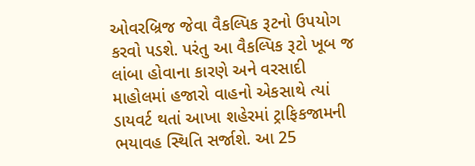ઓવરબ્રિજ જેવા વૈકલ્પિક રૂટનો ઉપયોગ કરવો પડશે. પરંતુ આ વૈકલ્પિક રૂટો ખૂબ જ લાંબા હોવાના કારણે અને વરસાદી માહોલમાં હજારો વાહનો એકસાથે ત્યાં ડાયવર્ટ થતાં આખા શહેરમાં ટ્રાફિકજામની ભયાવહ સ્થિતિ સર્જાશે. આ 25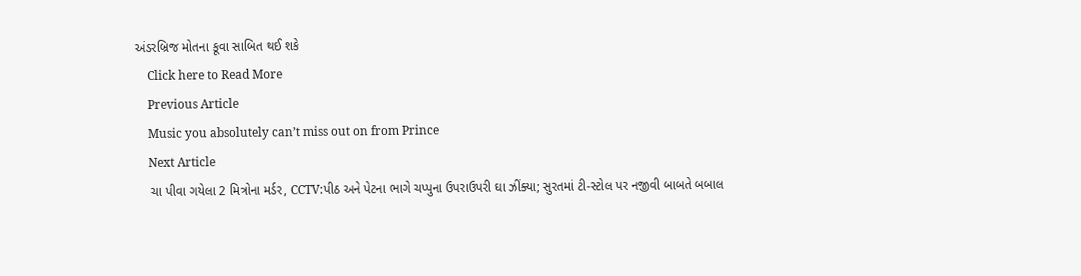અંડરબ્રિજ મોતના કૂવા સાબિત થઈ શકે
    Click here to Read More
    Previous Article
    Music you absolutely can’t miss out on from Prince
    Next Article
    ચા પીવા ગયેલા 2 મિત્રોના મર્ડર, CCTV:પીઠ અને પેટના ભાગે ચપ્પુના ઉપરાઉપરી ઘા ઝીંક્યા; સુરતમાં ટી-સ્ટોલ પર નજીવી બાબતે બબાલ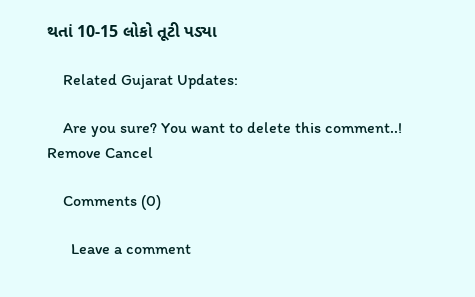થતાં 10-15 લોકો તૂટી પડ્યા

    Related Gujarat Updates:

    Are you sure? You want to delete this comment..! Remove Cancel

    Comments (0)

      Leave a comment